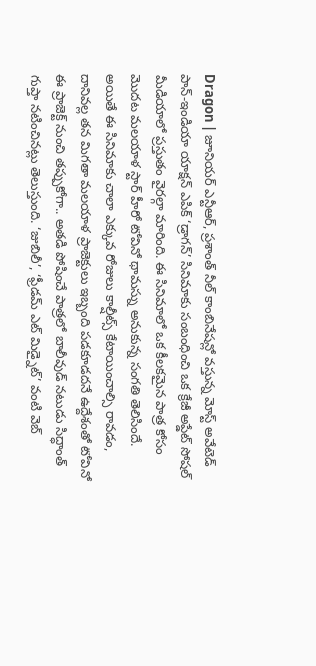Dragon | జూనియర్ ఎన్టీఆర్, ప్రశాంత్ నీల్ కాంబినేషన్లో వస్తున్న మోస్ట్ అవేటెడ్ పాన్-ఇండియా యాక్షన్ ఎపిక్ ‘డ్రాగన్’ సినిమాకు సంబంధించి ఒక క్రేజీ అప్డేట్ సోషల్ మీడియాలో ప్రస్తుతం వైరల్గా మారింది. ఈ సినిమాలో ఒక కీలకమైన పాత్ర కోసం మొదట మలయాళ స్టార్ హీరో టోవినో థామస్ను అనుకున్న సంగతి తెలిసిందే. అయితే ఈ సినిమాకు చాలా ఎక్కువ రోజులు కాల్షీట్స్ కేటాయించాల్సి రావడం, దానివల్ల తన మిగతా మలయాళ ప్రాజెక్టులు ఇబ్బంది పడకూడదనే ఉద్దేశంతో టోవినో ఈ ప్రాజెక్ట్ నుంచి తప్పుకోగా.. అతడి పోషించే పాత్రలో బాలీవుడ్ నటుడు సిద్ధాంత్ గుప్తా నటించినట్లు తెలుస్తుంది. ‘జుబిలీ’, ‘ఫ్రీడమ్ ఎట్ మిడ్నైట్’ వంటి వెబ్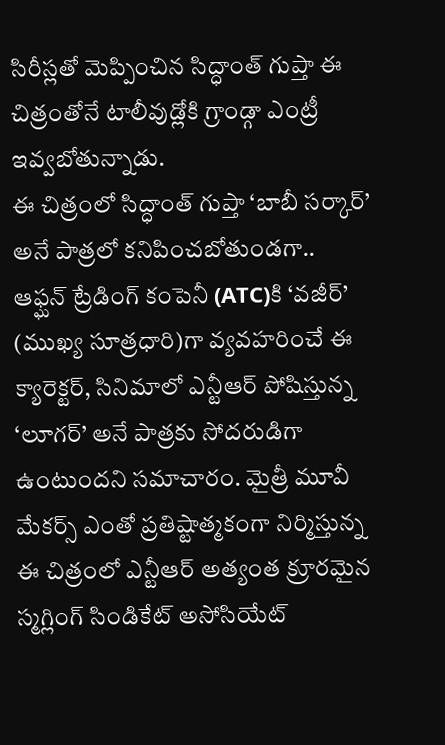సిరీస్లతో మెప్పించిన సిద్ధాంత్ గుప్తా ఈ చిత్రంతోనే టాలీవుడ్లోకి గ్రాండ్గా ఎంట్రీ ఇవ్వబోతున్నాడు.
ఈ చిత్రంలో సిద్ధాంత్ గుప్తా ‘బాబీ సర్కార్’ అనే పాత్రలో కనిపించబోతుండగా.. ఆఫ్ఘన్ ట్రేడింగ్ కంపెనీ (ATC)కి ‘వజీర్’ (ముఖ్య సూత్రధారి)గా వ్యవహరించే ఈ క్యారెక్టర్, సినిమాలో ఎన్టీఆర్ పోషిస్తున్న ‘లూగర్’ అనే పాత్రకు సోదరుడిగా ఉంటుందని సమాచారం. మైత్రీ మూవీ మేకర్స్ ఎంతో ప్రతిష్టాత్మకంగా నిర్మిస్తున్న ఈ చిత్రంలో ఎన్టీఆర్ అత్యంత క్రూరమైన స్మగ్లింగ్ సిండికేట్ అసోసియేట్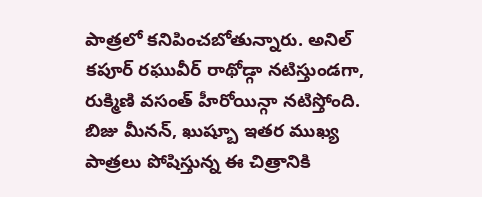పాత్రలో కనిపించబోతున్నారు. అనిల్ కపూర్ రఘువీర్ రాథోడ్గా నటిస్తుండగా, రుక్మిణి వసంత్ హీరోయిన్గా నటిస్తోంది. బిజు మీనన్, ఖుష్బూ ఇతర ముఖ్య పాత్రలు పోషిస్తున్న ఈ చిత్రానికి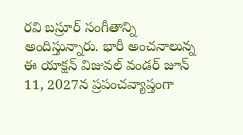రవి బస్రూర్ సంగీతాన్ని అందిస్తున్నారు. భారీ అంచనాలున్న ఈ యాక్షన్ విజువల్ వండర్ జూన్ 11, 2027న ప్రపంచవ్యాప్తంగా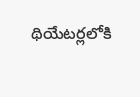థియేటర్లలోకి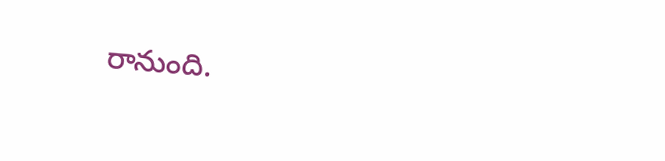రానుంది.